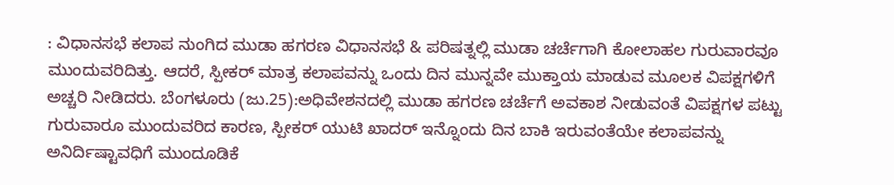: ವಿಧಾನಸಭೆ ಕಲಾಪ ನುಂಗಿದ ಮುಡಾ ಹಗರಣ ವಿಧಾನಸಭೆ & ಪರಿಷತ್ನಲ್ಲಿ ಮುಡಾ ಚರ್ಚೆಗಾಗಿ ಕೋಲಾಹಲ ಗುರುವಾರವೂ ಮುಂದುವರಿದಿತ್ತು. ಆದರೆ, ಸ್ಪೀಕರ್‌ ಮಾತ್ರ ಕಲಾಪವನ್ನು ಒಂದು ದಿನ ಮುನ್ನವೇ ಮುಕ್ತಾಯ ಮಾಡುವ ಮೂಲಕ ವಿಪಕ್ಷಗಳಿಗೆ ಅಚ್ಚರಿ ನೀಡಿದರು. ಬೆಂಗಳೂರು (ಜು.25):ಅಧಿವೇಶನದಲ್ಲಿ ಮುಡಾ ಹಗರಣ ಚರ್ಚೆಗೆ ಅವಕಾಶ ನೀಡುವಂತೆ ವಿಪಕ್ಷಗಳ ಪಟ್ಟು ಗುರುವಾರೂ ಮುಂದುವರಿದ ಕಾರಣ, ಸ್ಪೀಕರ್‌ ಯುಟಿ ಖಾದರ್‌ ಇನ್ನೊಂದು ದಿನ ಬಾಕಿ ಇರುವಂತೆಯೇ ಕಲಾಪವನ್ನು ಅನಿರ್ದಿಷ್ಟಾವಧಿಗೆ ಮುಂದೂಡಿಕೆ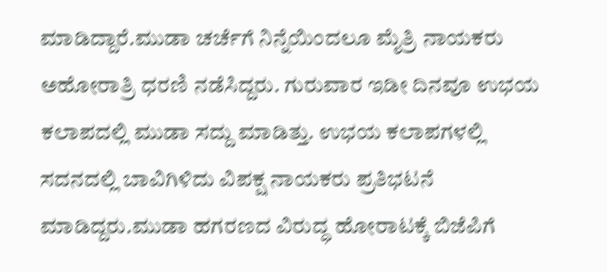ಮಾಡಿದ್ದಾರೆ.ಮುಡಾ ಚರ್ಚೆಗೆ ನಿನ್ನೆಯಿಂದಲೂ ಮೈತ್ರಿ ನಾಯಕರು ಅಹೋರಾತ್ರಿ ಧರಣಿ ನಡೆಸಿದ್ದರು. ಗುರುವಾರ ಇಡೀ ದಿನವೂ ಉಭಯ ಕಲಾಪದಲ್ಲಿ ಮುಡಾ ಸದ್ದು ಮಾಡಿತ್ತು. ಉಭಯ ಕಲಾಪಗಳಲ್ಲಿ ಸದನದಲ್ಲಿ ಬಾವಿಗಿಳಿದು ವಿಪಕ್ಷ ನಾಯಕರು ಪ್ರತಿಭಟನೆ ಮಾಡಿದ್ದರು.ಮುಡಾ ಹಗರಣದ ವಿರುದ್ಧ ಹೋರಾಟಕ್ಕೆ ಬಿಜೆಪಿಗೆ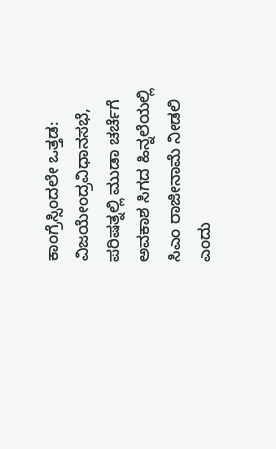ಕಾಂಗ್ರೆಸ್ಸಿಂದಲೇ ಒತ್ತಡ: ವಿಜಯೇಂದ್ರವಿಧಾನಸಭೆ, ಪರಿಷತ್ನಲ್ಲಿ ಮುಡಾ ಚರ್ಚೆಗೆ ಅವಕಾಶ ಸಿಗದ ಹಿನ್ನಲೆಯಲ್ಲಿ ಸಿಎಂ ರಾಜೀನಾಮೆ ನೀಡಲಿ ಎಂದು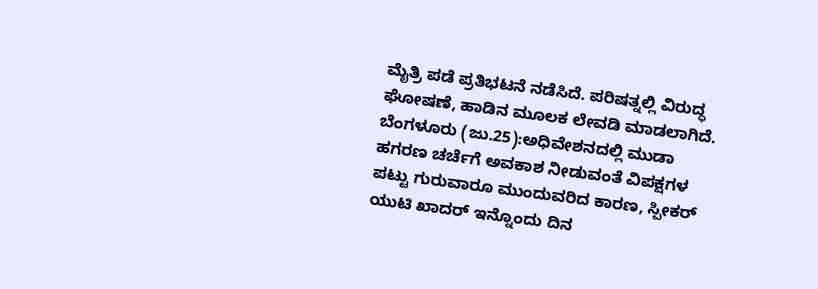ಮೈತ್ರಿ ಪಡೆ ಪ್ರತಿಭಟನೆ ನಡೆಸಿದೆ. ಪರಿಷತ್ನಲ್ಲಿ ವಿರುದ್ಧ ಘೋಷಣೆ, ಹಾಡಿನ ಮೂಲಕ ಲೇವಡಿ ಮಾಡಲಾಗಿದೆ. ಬೆಂಗಳೂರು (ಜು.25):ಅಧಿವೇಶನದಲ್ಲಿ ಮುಡಾ ಹಗರಣ ಚರ್ಚೆಗೆ ಅವಕಾಶ ನೀಡುವಂತೆ ವಿಪಕ್ಷಗಳ ಪಟ್ಟು ಗುರುವಾರೂ ಮುಂದುವರಿದ ಕಾರಣ, ಸ್ಪೀಕರ್‌ ಯುಟಿ ಖಾದರ್‌ ಇನ್ನೊಂದು ದಿನ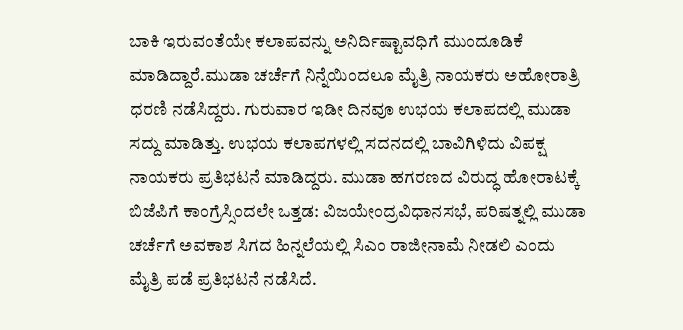ಬಾಕಿ ಇರುವಂತೆಯೇ ಕಲಾಪವನ್ನು ಅನಿರ್ದಿಷ್ಟಾವಧಿಗೆ ಮುಂದೂಡಿಕೆ ಮಾಡಿದ್ದಾರೆ.ಮುಡಾ ಚರ್ಚೆಗೆ ನಿನ್ನೆಯಿಂದಲೂ ಮೈತ್ರಿ ನಾಯಕರು ಅಹೋರಾತ್ರಿ ಧರಣಿ ನಡೆಸಿದ್ದರು. ಗುರುವಾರ ಇಡೀ ದಿನವೂ ಉಭಯ ಕಲಾಪದಲ್ಲಿ ಮುಡಾ ಸದ್ದು ಮಾಡಿತ್ತು. ಉಭಯ ಕಲಾಪಗಳಲ್ಲಿ ಸದನದಲ್ಲಿ ಬಾವಿಗಿಳಿದು ವಿಪಕ್ಷ ನಾಯಕರು ಪ್ರತಿಭಟನೆ ಮಾಡಿದ್ದರು. ಮುಡಾ ಹಗರಣದ ವಿರುದ್ಧ ಹೋರಾಟಕ್ಕೆ ಬಿಜೆಪಿಗೆ ಕಾಂಗ್ರೆಸ್ಸಿಂದಲೇ ಒತ್ತಡ: ವಿಜಯೇಂದ್ರವಿಧಾನಸಭೆ, ಪರಿಷತ್ನಲ್ಲಿ ಮುಡಾ ಚರ್ಚೆಗೆ ಅವಕಾಶ ಸಿಗದ ಹಿನ್ನಲೆಯಲ್ಲಿ ಸಿಎಂ ರಾಜೀನಾಮೆ ನೀಡಲಿ ಎಂದು ಮೈತ್ರಿ ಪಡೆ ಪ್ರತಿಭಟನೆ ನಡೆಸಿದೆ.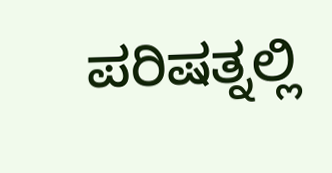ಪರಿಷತ್ನಲ್ಲಿ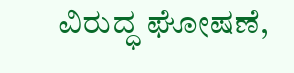ವಿರುದ್ಧ ಘೋಷಣೆ,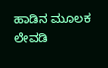ಹಾಡಿನ ಮೂಲಕ ಲೇವಡಿ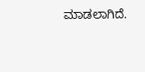ಮಾಡಲಾಗಿದೆ.